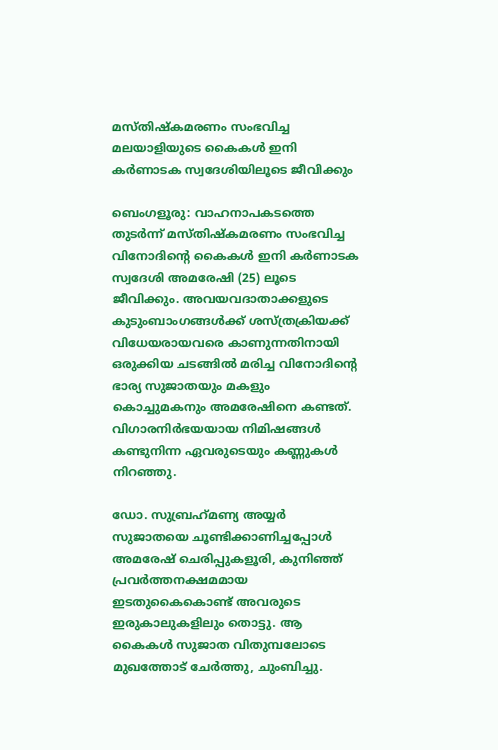മസ്തിഷ്‌കമരണം സംഭവിച്ച മലയാളിയുടെ കൈകൾ ഇനി കർണാടക സ്വദേശിയിലൂടെ ജീവിക്കും

ബെംഗളൂരു: വാഹനാപകടത്തെ തുടര്‍ന്ന് മസ്തിഷ്‌കമരണം സംഭവിച്ച വിനോദിന്റെ കൈകൾ ഇനി കർണാടക സ്വദേശി അമരേഷി (25) ലൂടെ ജീവിക്കും. അവയവദാതാക്കളുടെ കുടുംബാംഗങ്ങള്‍ക്ക് ശസ്ത്രക്രിയക്ക് വിധേയരായവരെ കാണുന്നതിനായി ഒരുക്കിയ ചടങ്ങിൽ മരിച്ച വിനോദിന്റെ ഭാര്യ സുജാതയും മകളും കൊച്ചുമകനും അമരേഷിനെ കണ്ടത്. വിഗാരനിർഭയയായ നിമിഷങ്ങൾ കണ്ടുനിന്ന ഏവരുടെയും കണ്ണുകൾ നിറഞ്ഞു.

ഡോ. സുബ്രഹ്‌മണ്യ അയ്യര്‍ സുജാതയെ ചൂണ്ടിക്കാണിച്ചപ്പോള്‍ അമരേഷ് ചെരിപ്പുകളൂരി, കുനിഞ്ഞ് പ്രവര്‍ത്തനക്ഷമമായ ഇടതുകൈകൊണ്ട് അവരുടെ ഇരുകാലുകളിലും തൊട്ടു. ആ കൈകള്‍ സുജാത വിതുമ്പലോടെ മുഖത്തോട് ചേര്‍ത്തു, ചുംബിച്ചു.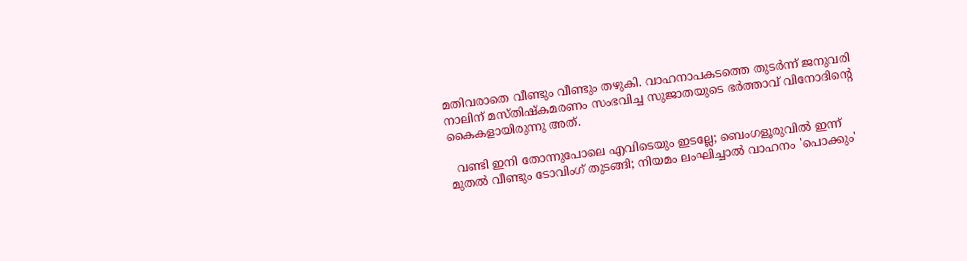മതിവരാതെ വീണ്ടും വീണ്ടും തഴുകി. വാഹനാപകടത്തെ തുടര്‍ന്ന് ജനുവരി നാലിന് മസ്തിഷ്‌കമരണം സംഭവിച്ച സുജാതയുടെ ഭര്‍ത്താവ് വിനോദിന്റെ കൈകളായിരുന്നു അത്.

  വണ്ടി ഇനി തോന്നുപോലെ എവിടെയും ഇടല്ലേ; ബെംഗളൂരുവിൽ ഇന്ന് മുതൽ വീണ്ടും ടോവിംഗ് തുടങ്ങി; നിയമം ലംഘിച്ചാൽ വാഹനം 'പൊക്കും'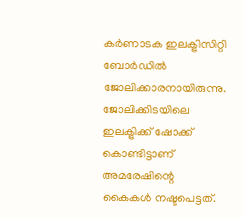കർണാടക ഇലക്ട്രിസിറ്റി ബോർഡിൽ ജോലിക്കാരനായിരുന്നു. ജോലിക്കിടയിലെ ഇലക്ട്രിക്ക് ഷോക്ക് കൊണ്ടിട്ടാണ് അമരേഷിന്റെ കൈകൾ നഷ്ടപെട്ടത്.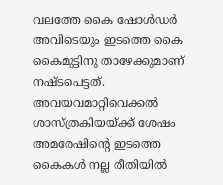വലത്തേ കൈ ഷോൾഡർ അവിടെയും ഇടത്തെ കൈ കൈമുട്ടിനു താഴേക്കുമാണ് നഷ്ടപെട്ടത്. അവയവമാറ്റിവെക്കൽ ശാസ്ത്രകിയയ്ക്ക് ശേഷം അമരേഷിന്റെ ഇടത്തെ കൈകൾ നല്ല രീതിയിൽ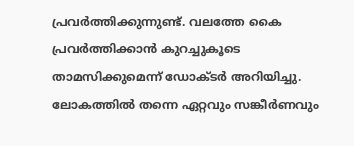പ്രവർത്തിക്കുന്നുണ്ട്. വലത്തേ കൈ പ്രവർത്തിക്കാൻ കുറച്ചുകൂടെ താമസിക്കുമെന്ന് ഡോക്ടർ അറിയിച്ചു. ലോകത്തിൽ തന്നെ ഏറ്റവും സങ്കീർണവും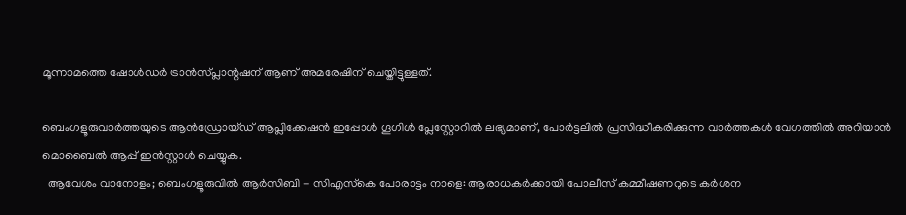മൂന്നാമത്തെ ഷോൾഡർ ട്രാൻസ്‌പ്ലാന്റഷന് ആണ് അമരേഷിന് ചെയ്തിട്ടുള്ളത്.

ബെംഗളൂരുവാർത്തയുടെ ആൻഡ്രോയ്ഡ് ആപ്ലിക്കേഷൻ ഇപ്പോൾ ഗൂഗിൾ പ്ലേസ്റ്റോറിൽ ലഭ്യമാണ്, പോർട്ടലിൽ പ്രസിദ്ധീകരിക്കുന്ന വാർത്തകൾ വേഗത്തിൽ അറിയാൻ മൊബൈൽ ആപ്പ് ഇൻസ്റ്റാൾ ചെയ്യുക.
  ആവേശം വാനോളം; ബെംഗളൂരുവിൽ ആർസിബി - സിഎസ്‌കെ പോരാട്ടം നാളെ: ആരാധകർക്കായി പോലീസ് കമ്മീഷണറുടെ കർശന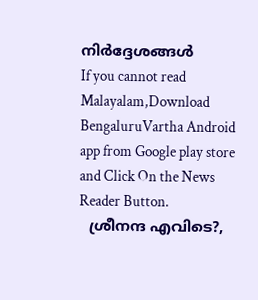നിർദ്ദേശങ്ങൾ
If you cannot read Malayalam,Download BengaluruVartha Android app from Google play store and Click On the News Reader Button.
  ശ്രീനന്ദ എവിടെ?,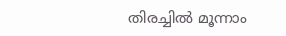തിരച്ചിൽ മൂന്നാം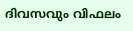ദിവസവും വിഫലം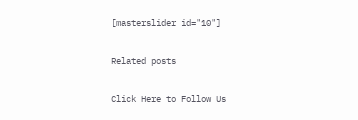[masterslider id="10"]

Related posts

Click Here to Follow Us